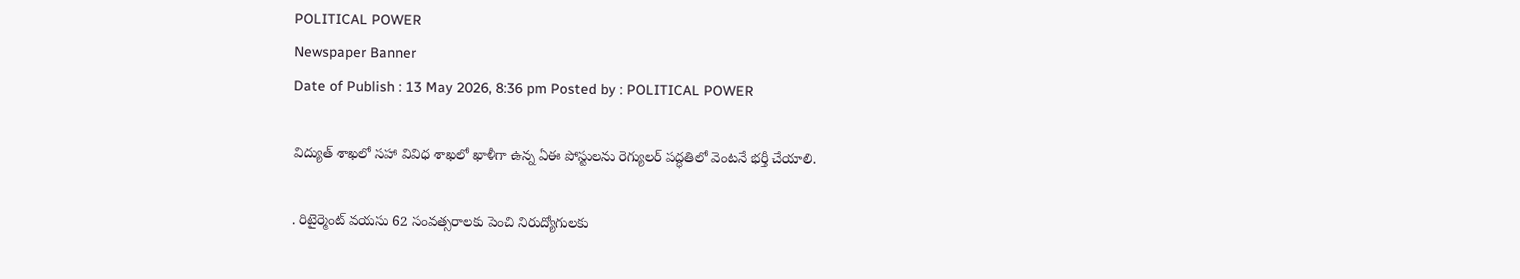POLITICAL POWER
Newspaper Banner
Date of Publish : 13 May 2026, 8:36 pm Posted by : POLITICAL POWER

విద్యుత్ శాఖలో సహా వివిధ శాఖలో ఖాళీగా ఉన్న ఏఈ పోస్టులను రెగ్యులర్ పద్ధతిలో వెంటనే భర్తీ చేయాలి.

. రిటైర్మెంట్ వయసు 62 సంవత్సరాలకు పెంచి నిరుద్యోగులకు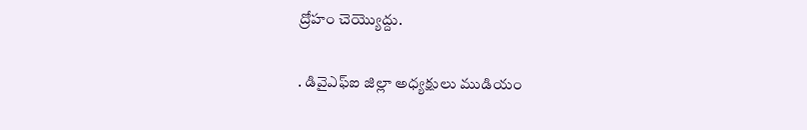ద్రోహం చెయ్యొద్దు.

. డివైఎఫ్ఐ జిల్లా అధ్యక్షులు ముడియం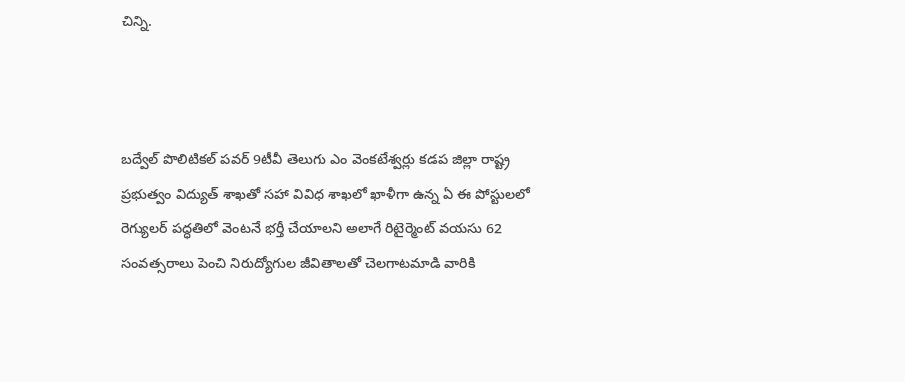చిన్ని.



బద్వేల్ పొలిటికల్ పవర్ 9టీవీ తెలుగు ఎం వెంకటేశ్వర్లు కడప జిల్లా రాష్ట్ర ప్రభుత్వం విద్యుత్ శాఖతో సహా వివిధ శాఖలో ఖాళీగా ఉన్న ఏ ఈ పోస్టులలో రెగ్యులర్ పద్ధతిలో వెంటనే భర్తీ చేయాలని అలాగే రిటైర్మెంట్ వయసు 62 సంవత్సరాలు పెంచి నిరుద్యోగుల జీవితాలతో చెలగాటమాడి వారికి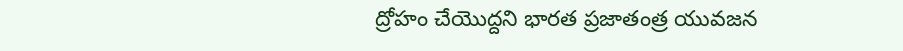ద్రోహం చేయొద్దని భారత ప్రజాతంత్ర యువజన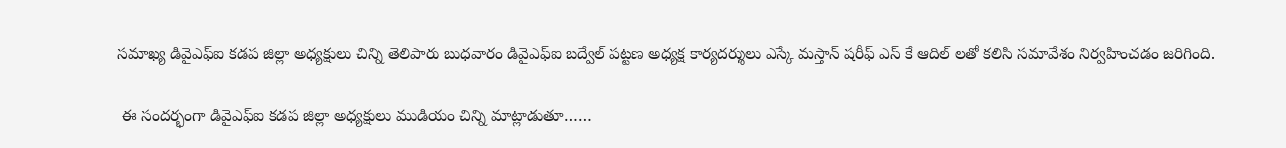సమాఖ్య డివైఎఫ్ఐ కడప జిల్లా అధ్యక్షులు చిన్ని తెలిపారు బుధవారం డివైఎఫ్ఐ బద్వేల్ పట్టణ అధ్యక్ష కార్యదర్శులు ఎస్కే మస్తాన్ షరీఫ్ ఎస్ కే ఆదిల్ లతో కలిసి సమావేశం నిర్వహించడం జరిగింది.

 ఈ సందర్భంగా డివైఎఫ్ఐ కడప జిల్లా అధ్యక్షులు ముడియం చిన్ని మాట్లాడుతూ……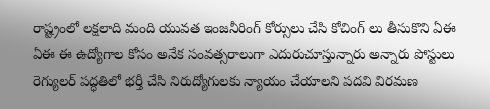రాష్ట్రంలో లక్షలాది మంది యువత ఇంజనీరింగ్ కోర్సులు చేసి కోచింగ్ లు తీసుకొని ఏఈ ఏఈ ఈ ఉద్యోగాల కోసం అనేక సంవత్సరాలుగా ఎదురుచూస్తున్నారు అన్నారు పోస్టులు రెగ్యులర్ పద్ధతిలో భర్తీ చేసి నిరుద్యోగులకు న్యాయం చేయాలని పదవి విరమణ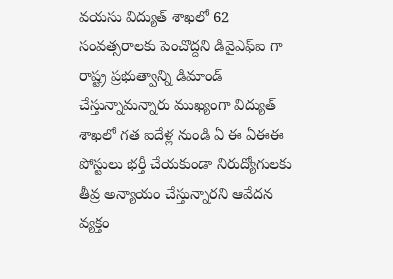వయసు విద్యుత్ శాఖలో 62 సంవత్సరాలకు పెంచొద్దని డివైఎఫ్ఐ గా రాష్ట్ర ప్రభుత్వాన్ని డిమాండ్ చేస్తున్నామన్నారు ముఖ్యంగా విద్యుత్ శాఖలో గత ఐదేళ్ల నుండి ఏ ఈ ఏఈఈ పోస్టులు భర్తీ చేయకుండా నిరుద్యోగులకు తీవ్ర అన్యాయం చేస్తున్నారని ఆవేదన వ్యక్తం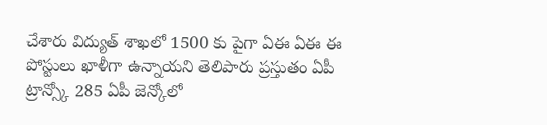చేశారు విద్యుత్ శాఖలో 1500 కు పైగా ఏఈ ఏఈ ఈ పోస్టులు ఖాళీగా ఉన్నాయని తెలిపారు ప్రస్తుతం ఏపీ ట్రాన్స్కో 285 ఏపీ జెన్కోలో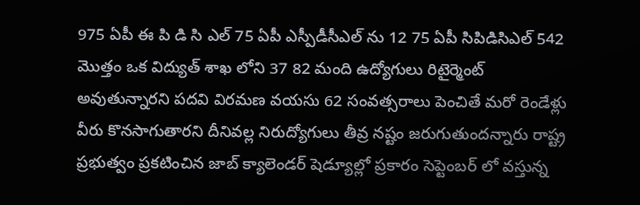975 ఏపీ ఈ పి డి సి ఎల్ 75 ఏపీ ఎస్పీడీసీఎల్ ను 12 75 ఏపీ సిపిడిసిఎల్ 542 మొత్తం ఒక విద్యుత్ శాఖ లోని 37 82 మంది ఉద్యోగులు రిటైర్మెంట్ అవుతున్నారని పదవి విరమణ వయసు 62 సంవత్సరాలు పెంచితే మరో రెండేళ్లు వీరు కొనసాగుతారని దీనివల్ల నిరుద్యోగులు తీవ్ర నష్టం జరుగుతుందన్నారు రాష్ట్ర ప్రభుత్వం ప్రకటించిన జాబ్ క్యాలెండర్ షెడ్యూల్లో ప్రకారం సెప్టెంబర్ లో వస్తున్న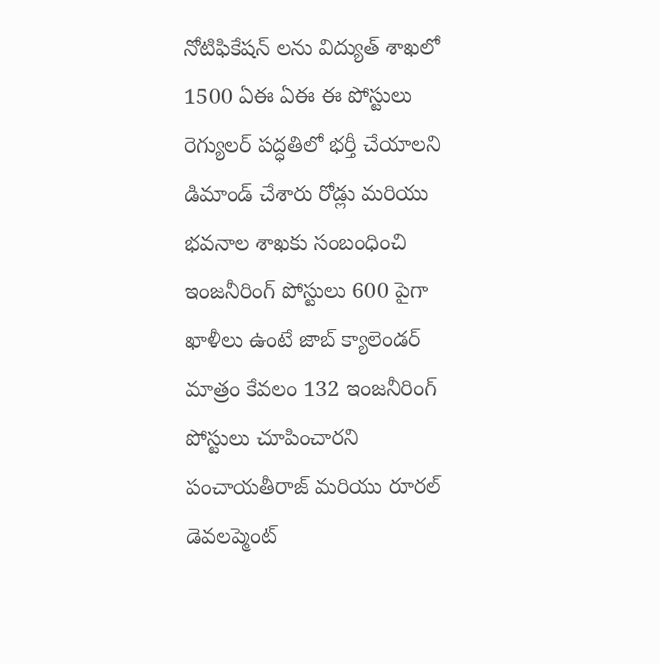నోటిఫికేషన్ లను విద్యుత్ శాఖలో 1500 ఏఈ ఏఈ ఈ పోస్టులు రెగ్యులర్ పద్ధతిలో భర్తీ చేయాలని డిమాండ్ చేశారు రోడ్లు మరియు భవనాల శాఖకు సంబంధించి ఇంజనీరింగ్ పోస్టులు 600 పైగా ఖాళీలు ఉంటే జాబ్ క్యాలెండర్ మాత్రం కేవలం 132 ఇంజనీరింగ్ పోస్టులు చూపించారని పంచాయతీరాజ్ మరియు రూరల్ డెవలప్మెంట్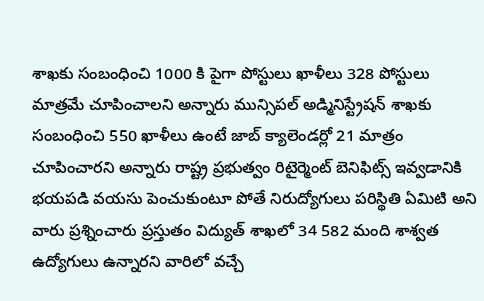శాఖకు సంబంధించి 1000 కి పైగా పోస్టులు ఖాళీలు 328 పోస్టులు మాత్రమే చూపించాలని అన్నారు మున్సిపల్ అడ్మినిస్ట్రేషన్ శాఖకు సంబంధించి 550 ఖాళీలు ఉంటే జాబ్ క్యాలెండర్లో 21 మాత్రం చూపించారని అన్నారు రాష్ట్ర ప్రభుత్వం రిటైర్మెంట్ బెనిఫిట్స్ ఇవ్వడానికి భయపడి వయసు పెంచుకుంటూ పోతే నిరుద్యోగులు పరిస్థితి ఏమిటి అని వారు ప్రశ్నించారు ప్రస్తుతం విద్యుత్ శాఖలో 34 582 మంది శాశ్వత ఉద్యోగులు ఉన్నారని వారిలో వచ్చే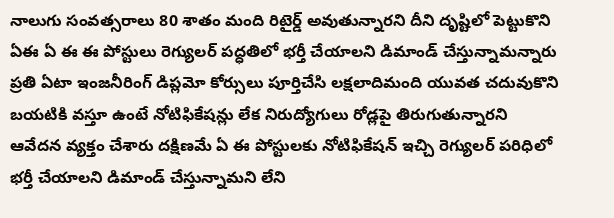నాలుగు సంవత్సరాలు 80 శాతం మంది రిటైర్డ్ అవుతున్నారని దీని దృష్టిలో పెట్టుకొని ఏఈ ఏ ఈ ఈ పోస్టులు రెగ్యులర్ పద్ధతిలో భర్తీ చేయాలని డిమాండ్ చేస్తున్నామన్నారు ప్రతి ఏటా ఇంజనీరింగ్ డిప్లమో కోర్సులు పూర్తిచేసి లక్షలాదిమంది యువత చదువుకొని బయటికి వస్తూ ఉంటే నోటిఫికేషన్లు లేక నిరుద్యోగులు రోడ్లపై తిరుగుతున్నారని ఆవేదన వ్యక్తం చేశారు దక్షిణమే ఏ ఈ పోస్టులకు నోటిఫికేషన్ ఇచ్చి రెగ్యులర్ పరిధిలో భర్తీ చేయాలని డిమాండ్ చేస్తున్నామని లేని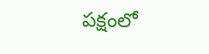పక్షంలో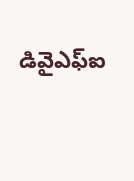డివైఎఫ్ఐ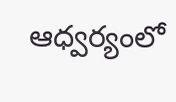ఆధ్వర్యంలో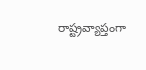రాష్ట్రవ్యాప్తంగా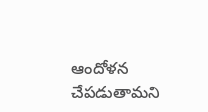ఆందోళన చేపడుతామని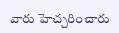వారు హెచ్చరించారు